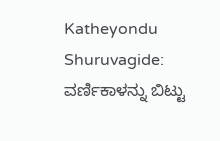Katheyondu Shuruvagide: ವರ್ಣಿಕಾಳನ್ನು ಬಿಟ್ಟು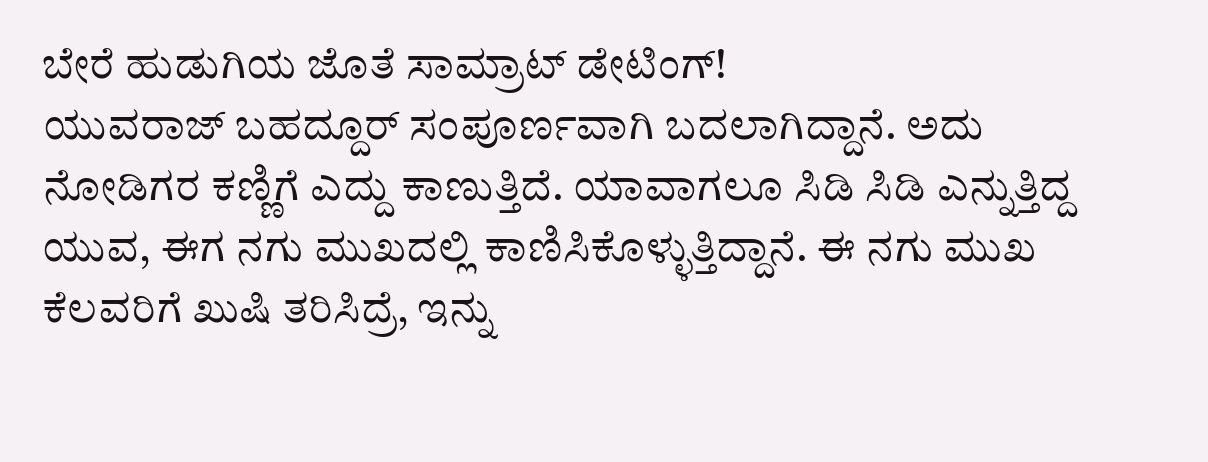ಬೇರೆ ಹುಡುಗಿಯ ಜೊತೆ ಸಾಮ್ರಾಟ್ ಡೇಟಿಂಗ್!
ಯುವರಾಜ್ ಬಹದ್ದೂರ್ ಸಂಪೂರ್ಣವಾಗಿ ಬದಲಾಗಿದ್ದಾನೆ. ಅದು ನೋಡಿಗರ ಕಣ್ಣಿಗೆ ಎದ್ದು ಕಾಣುತ್ತಿದೆ. ಯಾವಾಗಲೂ ಸಿಡಿ ಸಿಡಿ ಎನ್ನುತ್ತಿದ್ದ ಯುವ, ಈಗ ನಗು ಮುಖದಲ್ಲಿ ಕಾಣಿಸಿಕೊಳ್ಳುತ್ತಿದ್ದಾನೆ. ಈ ನಗು ಮುಖ ಕೆಲವರಿಗೆ ಖುಷಿ ತರಿಸಿದ್ರೆ, ಇನ್ನು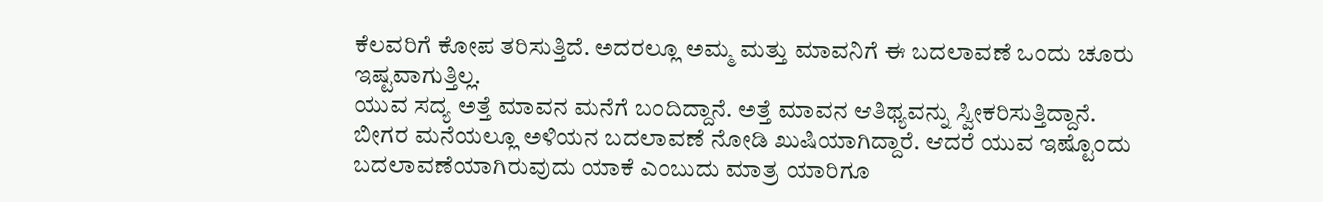ಕೆಲವರಿಗೆ ಕೋಪ ತರಿಸುತ್ತಿದೆ. ಅದರಲ್ಲೂ ಅಮ್ಮ ಮತ್ತು ಮಾವನಿಗೆ ಈ ಬದಲಾವಣೆ ಒಂದು ಚೂರು ಇಷ್ಟವಾಗುತ್ತಿಲ್ಲ.
ಯುವ ಸದ್ಯ ಅತ್ತೆ ಮಾವನ ಮನೆಗೆ ಬಂದಿದ್ದಾನೆ. ಅತ್ತೆ ಮಾವನ ಆತಿಥ್ಯವನ್ನು ಸ್ವೀಕರಿಸುತ್ತಿದ್ದಾನೆ. ಬೀಗರ ಮನೆಯಲ್ಲೂ ಅಳಿಯನ ಬದಲಾವಣೆ ನೋಡಿ ಖುಷಿಯಾಗಿದ್ದಾರೆ. ಆದರೆ ಯುವ ಇಷ್ಟೊಂದು ಬದಲಾವಣೆಯಾಗಿರುವುದು ಯಾಕೆ ಎಂಬುದು ಮಾತ್ರ ಯಾರಿಗೂ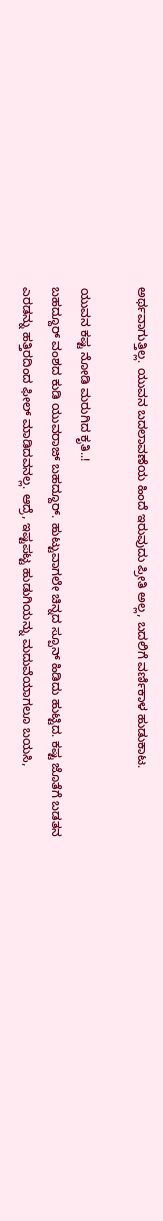ಅರ್ಥವಾಗುತ್ತಿಲ್ಲ. ಯುವನ ಬದಲಾವಣೆಯ ಹಿಂದೆ ಇರುವುದು ಪ್ರೀತಿ ಅಲ್ಲ, ಬದಲಿಗೆ ವರ್ಣಿಕಾಳ ಹುಡುಕಾಟ.

ಯುವನ ಕಷ್ಟ ನೋಡಿ ಮರುಗಿದ ಕೃತಿ..!
ಬಹದ್ದೂರ್ ವಂಶದ ಕುಡಿ ಯುವರಾಜ್ ಬಹದ್ದೂರ್. ಹುಟ್ಟುವಾಗಲೇ ಚಿನ್ನದ ಸ್ಪೂನ್ ಹಿಡಿದು ಹುಟ್ಟಿದ. ಕಷ್ಟ ಜೊತೆಗೆ ಬಡತನ ಎರಡನ್ನು ಹತ್ತಿರದಿಂದ ಫೀಲ್ ಮಾಡಿದವನಲ್ಲ. ಆದ್ರೆ, ಇಷ್ಟಪಟ್ಟ ಹುಡುಗಿಯನ್ನು ಮದುವೆಯಾಗಲೂ ಬಯಸಿ,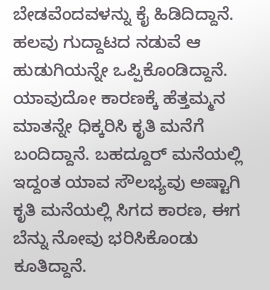ಬೇಡವೆಂದವಳನ್ನು ಕೈ ಹಿಡಿದಿದ್ದಾನೆ. ಹಲವು ಗುದ್ದಾಟದ ನಡುವೆ ಆ ಹುಡುಗಿಯನ್ನೇ ಒಪ್ಪಿಕೊಂಡಿದ್ದಾನೆ. ಯಾವುದೋ ಕಾರಣಕ್ಕೆ ಹೆತ್ತಮ್ಮನ ಮಾತನ್ನೇ ಧಿಕ್ಕರಿಸಿ ಕೃತಿ ಮನೆಗೆ ಬಂದಿದ್ದಾನೆ. ಬಹದ್ದೂರ್ ಮನೆಯಲ್ಲಿ ಇದ್ದಂತ ಯಾವ ಸೌಲಭ್ಯವು ಅಷ್ಟಾಗಿ ಕೃತಿ ಮನೆಯಲ್ಲಿ ಸಿಗದ ಕಾರಣ, ಈಗ ಬೆನ್ನು ನೋವು ಭರಿಸಿಕೊಂಡು ಕೂತಿದ್ದಾನೆ.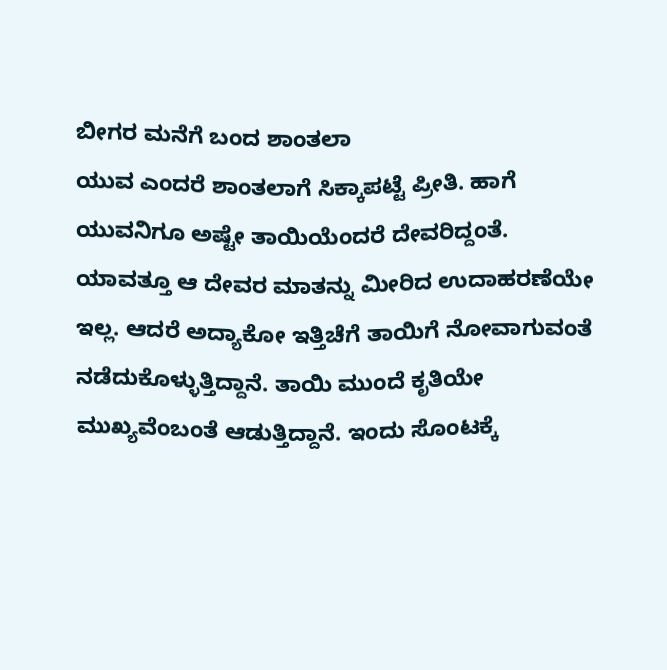ಬೀಗರ ಮನೆಗೆ ಬಂದ ಶಾಂತಲಾ
ಯುವ ಎಂದರೆ ಶಾಂತಲಾಗೆ ಸಿಕ್ಕಾಪಟ್ಟೆ ಪ್ರೀತಿ. ಹಾಗೆ ಯುವನಿಗೂ ಅಷ್ಟೇ ತಾಯಿಯೆಂದರೆ ದೇವರಿದ್ದಂತೆ. ಯಾವತ್ತೂ ಆ ದೇವರ ಮಾತನ್ನು ಮೀರಿದ ಉದಾಹರಣೆಯೇ ಇಲ್ಲ. ಆದರೆ ಅದ್ಯಾಕೋ ಇತ್ತಿಚೆಗೆ ತಾಯಿಗೆ ನೋವಾಗುವಂತೆ ನಡೆದುಕೊಳ್ಳುತ್ತಿದ್ದಾನೆ. ತಾಯಿ ಮುಂದೆ ಕೃತಿಯೇ ಮುಖ್ಯವೆಂಬಂತೆ ಆಡುತ್ತಿದ್ದಾನೆ. ಇಂದು ಸೊಂಟಕ್ಕೆ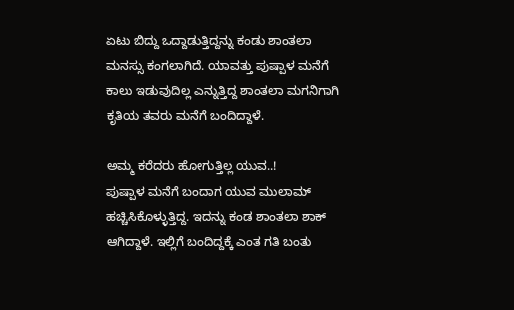ಏಟು ಬಿದ್ದು ಒದ್ದಾಡುತ್ತಿದ್ದನ್ನು ಕಂಡು ಶಾಂತಲಾ ಮನಸ್ಸು ಕಂಗಲಾಗಿದೆ. ಯಾವತ್ತು ಪುಷ್ಪಾಳ ಮನೆಗೆ ಕಾಲು ಇಡುವುದಿಲ್ಲ ಎನ್ನುತ್ತಿದ್ದ ಶಾಂತಲಾ ಮಗನಿಗಾಗಿ ಕೃತಿಯ ತವರು ಮನೆಗೆ ಬಂದಿದ್ದಾಳೆ.

ಅಮ್ಮ ಕರೆದರು ಹೋಗುತ್ತಿಲ್ಲ ಯುವ..!
ಪುಷ್ಪಾಳ ಮನೆಗೆ ಬಂದಾಗ ಯುವ ಮುಲಾಮ್ ಹಚ್ಚಿಸಿಕೊಳ್ಳುತ್ತಿದ್ದ. ಇದನ್ನು ಕಂಡ ಶಾಂತಲಾ ಶಾಕ್ ಆಗಿದ್ದಾಳೆ. ಇಲ್ಲಿಗೆ ಬಂದಿದ್ದಕ್ಕೆ ಎಂತ ಗತಿ ಬಂತು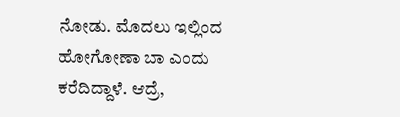ನೋಡು. ಮೊದಲು ಇಲ್ಲಿಂದ ಹೋಗೋಣಾ ಬಾ ಎಂದು ಕರೆದಿದ್ದಾಳೆ. ಆದ್ರೆ,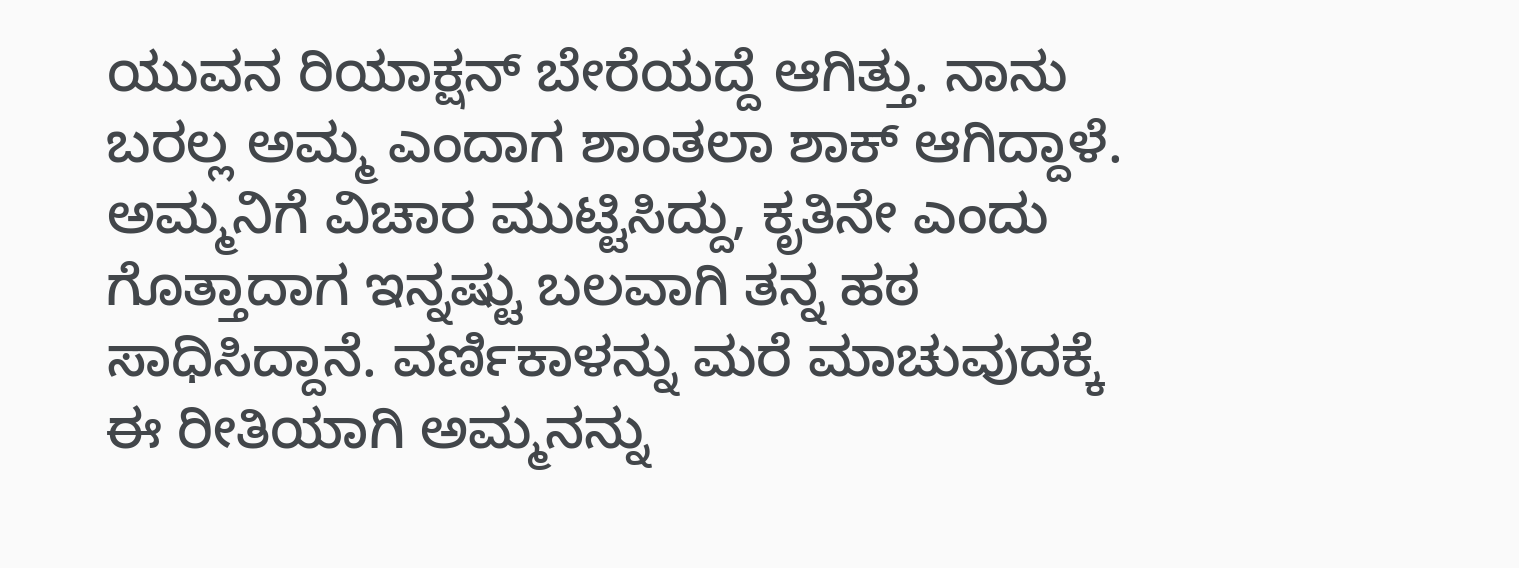ಯುವನ ರಿಯಾಕ್ಷನ್ ಬೇರೆಯದ್ದೆ ಆಗಿತ್ತು. ನಾನು ಬರಲ್ಲ ಅಮ್ಮ ಎಂದಾಗ ಶಾಂತಲಾ ಶಾಕ್ ಆಗಿದ್ದಾಳೆ. ಅಮ್ಮನಿಗೆ ವಿಚಾರ ಮುಟ್ಟಿಸಿದ್ದು, ಕೃತಿನೇ ಎಂದು ಗೊತ್ತಾದಾಗ ಇನ್ನಷ್ಟು ಬಲವಾಗಿ ತನ್ನ ಹಠ ಸಾಧಿಸಿದ್ದಾನೆ. ವರ್ಣಿಕಾಳನ್ನು ಮರೆ ಮಾಚುವುದಕ್ಕೆ ಈ ರೀತಿಯಾಗಿ ಅಮ್ಮನನ್ನು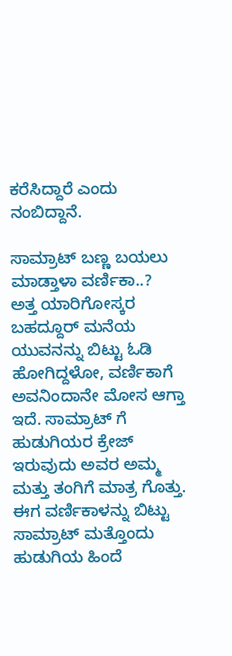ಕರೆಸಿದ್ದಾರೆ ಎಂದು ನಂಬಿದ್ದಾನೆ.

ಸಾಮ್ರಾಟ್ ಬಣ್ಣ ಬಯಲು ಮಾಡ್ತಾಳಾ ವರ್ಣಿಕಾ..?
ಅತ್ತ ಯಾರಿಗೋಸ್ಕರ ಬಹದ್ದೂರ್ ಮನೆಯ ಯುವನನ್ನು ಬಿಟ್ಟು ಓಡಿ ಹೋಗಿದ್ದಳೋ, ವರ್ಣಿಕಾಗೆ ಅವನಿಂದಾನೇ ಮೋಸ ಆಗ್ತಾ ಇದೆ. ಸಾಮ್ರಾಟ್ ಗೆ ಹುಡುಗಿಯರ ಕ್ರೇಜ್ ಇರುವುದು ಅವರ ಅಮ್ಮ ಮತ್ತು ತಂಗಿಗೆ ಮಾತ್ರ ಗೊತ್ತು. ಈಗ ವರ್ಣಿಕಾಳನ್ನು ಬಿಟ್ಟು ಸಾಮ್ರಾಟ್ ಮತ್ತೊಂದು ಹುಡುಗಿಯ ಹಿಂದೆ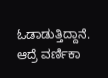ಓಡಾಡುತ್ತಿದ್ದಾನೆ. ಆದ್ರೆ ವರ್ಣಿಕಾ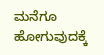ಮನೆಗೂ ಹೋಗುವುದಕ್ಕೆ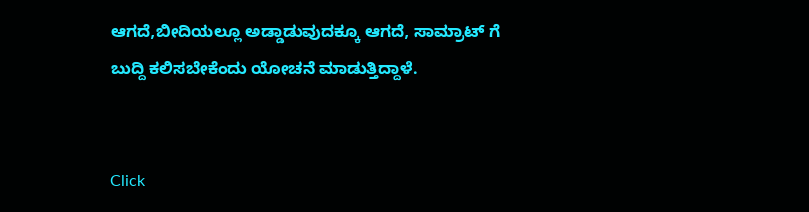ಆಗದೆ,ಬೀದಿಯಲ್ಲೂ ಅಡ್ಡಾಡುವುದಕ್ಕೂ ಆಗದೆ, ಸಾಮ್ರಾಟ್ ಗೆ ಬುದ್ದಿ ಕಲಿಸಬೇಕೆಂದು ಯೋಚನೆ ಮಾಡುತ್ತಿದ್ದಾಳೆ.


Click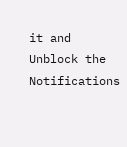it and Unblock the Notifications